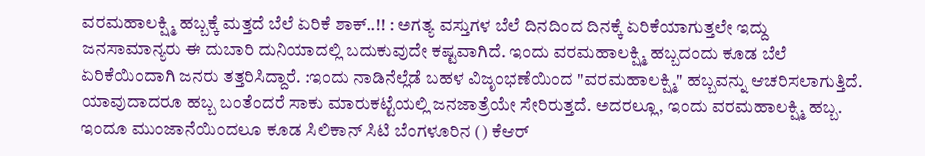ವರಮಹಾಲಕ್ಷ್ಮಿ ಹಬ್ಬಕ್ಕೆ ಮತ್ತದೆ ಬೆಲೆ ಏರಿಕೆ ಶಾಕ್..!! : ಅಗತ್ಯ ವಸ್ತುಗಳ ಬೆಲೆ ದಿನದಿಂದ ದಿನಕ್ಕೆ ಏರಿಕೆಯಾಗುತ್ತಲೇ ಇದ್ದು ಜನಸಾಮಾನ್ಯರು ಈ ದುಬಾರಿ ದುನಿಯಾದಲ್ಲಿ ಬದುಕುವುದೇ ಕಷ್ಟವಾಗಿದೆ. ಇಂದು ವರಮಹಾಲಕ್ಷ್ಮಿ ಹಬ್ಬದಂದು ಕೂಡ ಬೆಲೆ ಏರಿಕೆಯಿಂದಾಗಿ ಜನರು ತತ್ತರಿಸಿದ್ದಾರೆ. :ಇಂದು ನಾಡಿನೆಲ್ಲೆಡೆ ಬಹಳ ವಿಜೃಂಭಣೆಯಿಂದ "ವರಮಹಾಲಕ್ಷ್ಮಿ" ಹಬ್ಬವನ್ನು ಆಚರಿಸಲಾಗುತ್ತಿದೆ. ಯಾವುದಾದರೂ ಹಬ್ಬ ಬಂತೆಂದರೆ ಸಾಕು ಮಾರುಕಟ್ಟೆಯಲ್ಲಿ ಜನಜಾತ್ರೆಯೇ ಸೇರಿರುತ್ತದೆ. ಅದರಲ್ಲೂ, ಇಂದು ವರಮಹಾಲಕ್ಷ್ಮಿ ಹಬ್ಬ. ಇಂದೂ ಮುಂಜಾನೆಯಿಂದಲೂ ಕೂಡ ಸಿಲಿಕಾನ್ ಸಿಟಿ ಬೆಂಗಳೂರಿನ () ಕೆ‌ಆರ್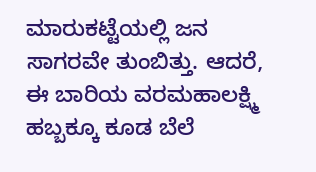ಮಾರುಕಟ್ಟೆಯಲ್ಲಿ ಜನ ಸಾಗರವೇ ತುಂಬಿತ್ತು. ಆದರೆ, ಈ ಬಾರಿಯ ವರಮಹಾಲಕ್ಷ್ಮಿ ಹಬ್ಬಕ್ಕೂ ಕೂಡ ಬೆಲೆ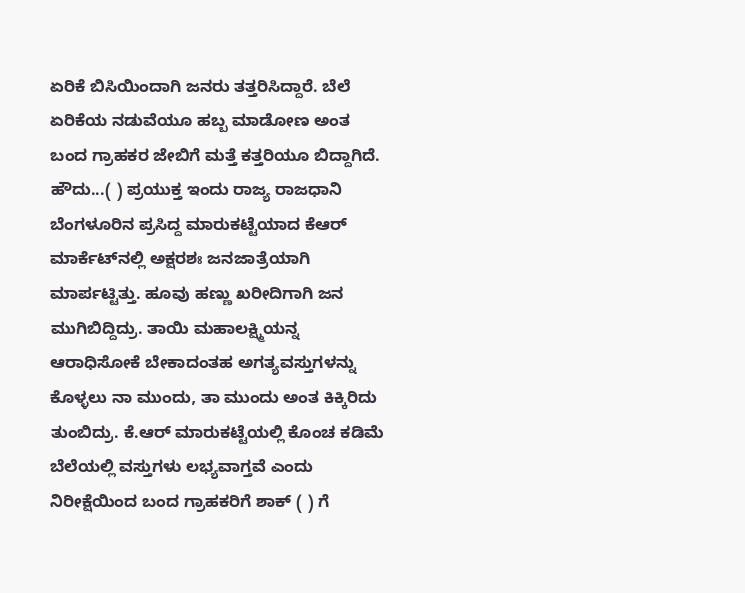ಏರಿಕೆ ಬಿಸಿಯಿಂದಾಗಿ ಜನರು ತತ್ತರಿಸಿದ್ದಾರೆ. ಬೆಲೆ ಏರಿಕೆಯ ನಡುವೆಯೂ ಹಬ್ಬ ಮಾಡೋಣ ಅಂತ ಬಂದ‌ ಗ್ರಾಹಕರ ಜೇಬಿಗೆ ಮತ್ತೆ ಕತ್ತರಿಯೂ ಬಿದ್ದಾಗಿದೆ. ಹೌದು...( ) ಪ್ರಯುಕ್ತ ಇಂದು ರಾಜ್ಯ ರಾಜಧಾನಿ ಬೆಂಗಳೂರಿನ ಪ್ರಸಿದ್ದ ಮಾರುಕಟ್ಟೆಯಾದ ಕೆ‌ಆರ್ ಮಾರ್ಕೆಟ್‌ನಲ್ಲಿ ಅಕ್ಷರಶಃ ಜನಜಾತ್ರೆಯಾಗಿ ಮಾರ್ಪಟ್ಟಿತ್ತು. ಹೂವು ಹಣ್ಣು ಖರೀದಿಗಾಗಿ ಜನ ಮುಗಿಬಿದ್ದಿದ್ರು. ತಾಯಿ ಮಹಾಲಕ್ಷ್ಮಿಯನ್ನ ಆರಾಧಿಸೋಕೆ ಬೇಕಾದಂತಹ ಅಗತ್ಯವಸ್ತುಗಳನ್ನು ಕೊಳ್ಳಲು ನಾ ಮುಂದು, ತಾ ಮುಂದು ಅಂತ ಕಿಕ್ಕಿರಿದು ತುಂಬಿದ್ರು. ಕೆ.ಆರ್ ಮಾರುಕಟ್ಟೆಯಲ್ಲಿ ಕೊಂಚ ಕಡಿಮೆ‌ ಬೆಲೆಯಲ್ಲಿ ವಸ್ತುಗಳು ಲಭ್ಯವಾಗ್ತವೆ‌ ಎಂದು ನಿರೀಕ್ಷೆಯಿಂದ ಬಂದ ಗ್ರಾಹಕರಿಗೆ ಶಾಕ್ ( ) ಗೆ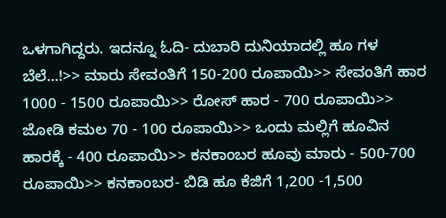ಒಳಗಾಗಿದ್ದರು. ಇದನ್ನೂ ಓದಿ- ದುಬಾರಿ ದುನಿಯಾದಲ್ಲಿ ಹೂ ಗಳ ಬೆಲೆ...!>> ಮಾರು ಸೇವಂತಿಗೆ 150-200 ರೂಪಾಯಿ>> ಸೇವಂತಿಗೆ ಹಾರ 1000 - 1500 ರೂಪಾಯಿ>> ರೋಸ್ ಹಾರ - 700 ರೂಪಾಯಿ>> ಜೋಡಿ ಕಮಲ 70 - 100 ರೂಪಾಯಿ>> ಒಂದು ಮಲ್ಲಿಗೆ ಹೂವಿನ ಹಾರಕ್ಕೆ - 400 ರೂಪಾಯಿ>> ಕನಕಾಂಬರ ಹೂವು ಮಾರು - 500-700 ರೂಪಾಯಿ>> ಕನಕಾಂಬರ- ಬಿಡಿ ಹೂ ಕೆಜಿಗೆ 1,200 -1,500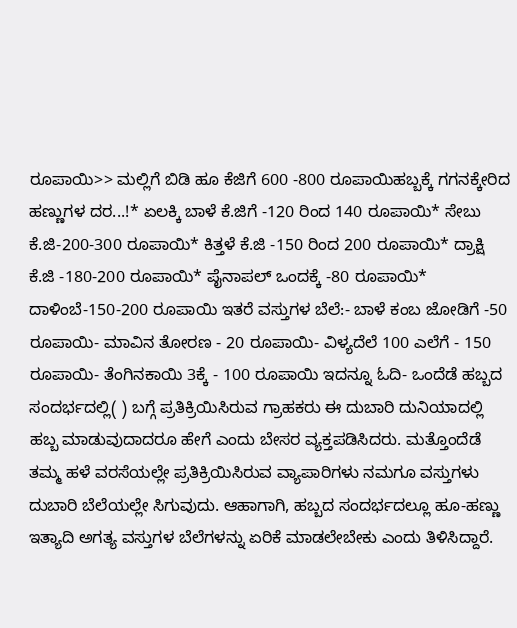ರೂಪಾಯಿ>> ಮಲ್ಲಿಗೆ ಬಿಡಿ ಹೂ ಕೆಜಿಗೆ 600 -800 ರೂಪಾಯಿಹಬ್ಬಕ್ಕೆ ಗಗನಕ್ಕೇರಿದ ಹಣ್ಣುಗಳ ದರ...!* ಏಲಕ್ಕಿ ಬಾಳೆ ಕೆ.ಜಿಗೆ -120 ರಿಂದ 140 ರೂಪಾಯಿ* ಸೇಬು ಕೆ.ಜಿ-200-300 ರೂಪಾಯಿ* ಕಿತ್ತಳೆ ಕೆ.ಜಿ -150 ರಿಂದ 200 ರೂಪಾಯಿ* ದ್ರಾಕ್ಷಿ ಕೆ.ಜಿ -180-200 ರೂಪಾಯಿ* ಪೈನಾಪಲ್ ಒಂದಕ್ಕೆ -80 ರೂಪಾಯಿ* ದಾಳಿಂಬೆ-150-200 ರೂಪಾಯಿ ಇತರೆ ವಸ್ತುಗಳ ಬೆಲೆ:- ಬಾಳೆ ಕಂಬ ಜೋಡಿಗೆ -50 ರೂಪಾಯಿ- ಮಾವಿನ ತೋರಣ - 20 ರೂಪಾಯಿ- ವಿಳ್ಯದೆಲೆ 100 ಎಲೆಗೆ - 150 ರೂಪಾಯಿ- ತೆಂಗಿನಕಾಯಿ 3ಕ್ಕೆ - 100 ರೂಪಾಯಿ ಇದನ್ನೂ ಓದಿ- ಒಂದೆಡೆ ಹಬ್ಬದ ಸಂದರ್ಭದಲ್ಲಿ( ) ಬಗ್ಗೆ ಪ್ರತಿಕ್ರಿಯಿಸಿರುವ ಗ್ರಾಹಕರು ಈ ದುಬಾರಿ ದುನಿಯಾದಲ್ಲಿ ಹಬ್ಬ ಮಾಡುವುದಾದರೂ ಹೇಗೆ ಎಂದು ಬೇಸರ ವ್ಯಕ್ತಪಡಿಸಿದರು. ಮತ್ತೊಂದೆಡೆ ತಮ್ಮ ಹಳೆ ವರಸೆಯಲ್ಲೇ ಪ್ರತಿಕ್ರಿಯಿಸಿರುವ ವ್ಯಾಪಾರಿಗಳು ನಮಗೂ ವಸ್ತುಗಳು ದುಬಾರಿ ಬೆಲೆಯಲ್ಲೇ ಸಿಗುವುದು. ಆಹಾಗಾಗಿ, ಹಬ್ಬದ ಸಂದರ್ಭದಲ್ಲೂ ಹೂ-ಹಣ್ಣು ಇತ್ಯಾದಿ ಅಗತ್ಯ ವಸ್ತುಗಳ ಬೆಲೆಗಳನ್ನು ಏರಿಕೆ ಮಾಡಲೇಬೇಕು ಎಂದು ತಿಳಿಸಿದ್ದಾರೆ.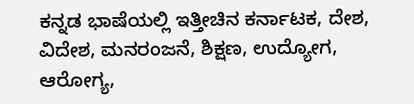ಕನ್ನಡ ಭಾಷೆಯಲ್ಲಿ ಇತ್ತೀಚಿನ ಕರ್ನಾಟಕ, ದೇಶ, ವಿದೇಶ, ಮನರಂಜನೆ, ಶಿಕ್ಷಣ, ಉದ್ಯೋಗ, ಆರೋಗ್ಯ,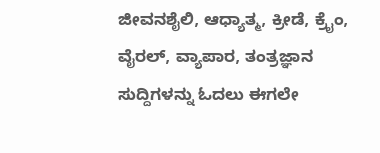ಜೀವನಶೈಲಿ, ಆಧ್ಯಾತ್ಮ, ಕ್ರೀಡೆ, ಕ್ರೈಂ, ವೈರಲ್, ವ್ಯಾಪಾರ, ತಂತ್ರಜ್ಞಾನ ಸುದ್ದಿಗಳನ್ನು ಓದಲು ಈಗಲೇ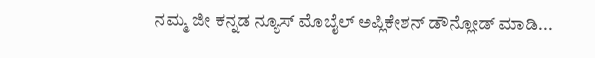ನಮ್ಮ ಜೀ ಕನ್ನಡ ನ್ಯೂಸ್ ಮೊಬೈಲ್ ಅಪ್ಲಿಕೇಶನ್ ಡೌನ್ಲೋಡ್ ಮಾಡಿ...